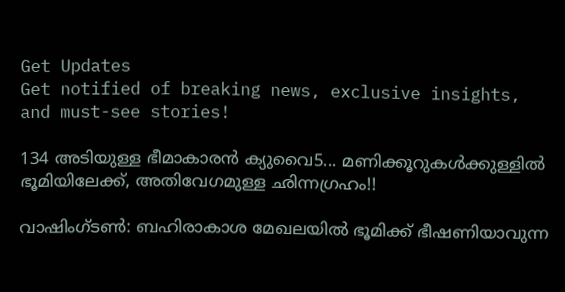Get Updates
Get notified of breaking news, exclusive insights, and must-see stories!

134 അടിയുള്ള ഭീമാകാരന്‍ ക്യുവൈ5... മണിക്കൂറുകള്‍ക്കുള്ളില്‍ ഭൂമിയിലേക്ക്, അതിവേഗമുള്ള ഛിന്നഗ്രഹം!!

വാഷിംഗ്ടണ്‍: ബഹിരാകാശ മേഖലയില്‍ ഭൂമിക്ക് ഭീഷണിയാവുന്ന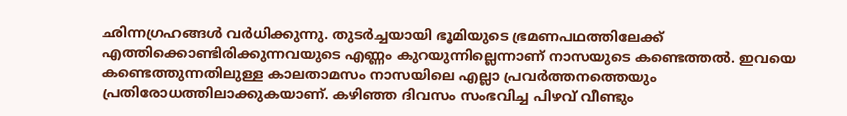ഛിന്നഗ്രഹങ്ങള്‍ വര്‍ധിക്കുന്നു. തുടര്‍ച്ചയായി ഭൂമിയുടെ ഭ്രമണപഥത്തിലേക്ക് എത്തിക്കൊണ്ടിരിക്കുന്നവയുടെ എണ്ണം കുറയുന്നില്ലെന്നാണ് നാസയുടെ കണ്ടെത്തല്‍. ഇവയെ കണ്ടെത്തുന്നതിലുള്ള കാലതാമസം നാസയിലെ എല്ലാ പ്രവര്‍ത്തനത്തെയും പ്രതിരോധത്തിലാക്കുകയാണ്. കഴിഞ്ഞ ദിവസം സംഭവിച്ച പിഴവ് വീണ്ടും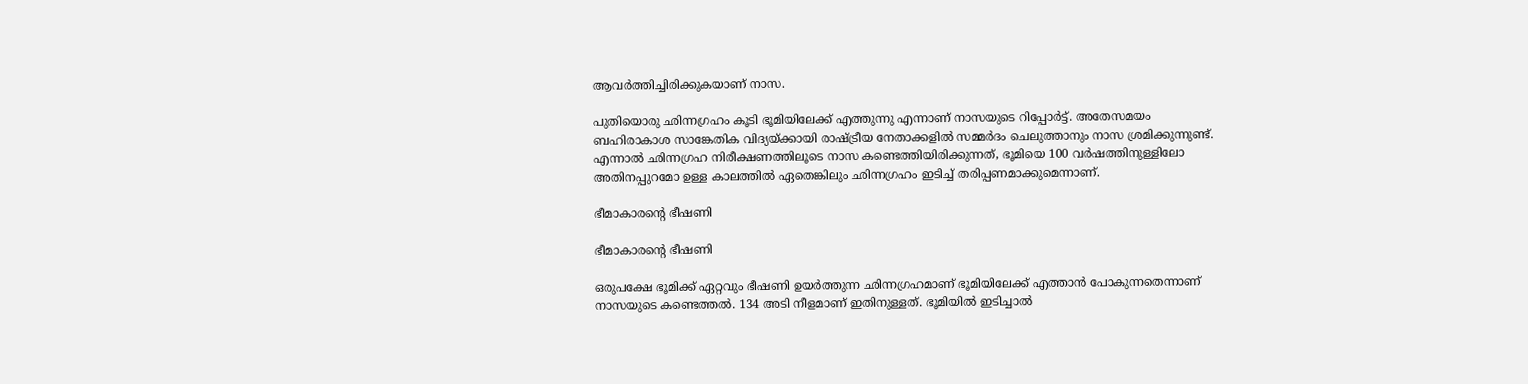ആവര്‍ത്തിച്ചിരിക്കുകയാണ് നാസ.

പുതിയൊരു ഛിന്നഗ്രഹം കൂടി ഭൂമിയിലേക്ക് എത്തുന്നു എന്നാണ് നാസയുടെ റിപ്പോര്‍ട്ട്. അതേസമയം ബഹിരാകാശ സാങ്കേതിക വിദ്യയ്ക്കായി രാഷ്ട്രീയ നേതാക്കളില്‍ സമ്മര്‍ദം ചെലുത്താനും നാസ ശ്രമിക്കുന്നുണ്ട്. എന്നാല്‍ ഛിന്നഗ്രഹ നിരീക്ഷണത്തിലൂടെ നാസ കണ്ടെത്തിയിരിക്കുന്നത്, ഭൂമിയെ 100 വര്‍ഷത്തിനുള്ളിലോ അതിനപ്പുറമോ ഉള്ള കാലത്തില്‍ ഏതെങ്കിലും ഛിന്നഗ്രഹം ഇടിച്ച് തരിപ്പണമാക്കുമെന്നാണ്.

ഭീമാകാരന്റെ ഭീഷണി

ഭീമാകാരന്റെ ഭീഷണി

ഒരുപക്ഷേ ഭൂമിക്ക് ഏറ്റവും ഭീഷണി ഉയര്‍ത്തുന്ന ഛിന്നഗ്രഹമാണ് ഭൂമിയിലേക്ക് എത്താന്‍ പോകുന്നതെന്നാണ് നാസയുടെ കണ്ടെത്തല്‍. 134 അടി നീളമാണ് ഇതിനുള്ളത്. ഭൂമിയില്‍ ഇടിച്ചാല്‍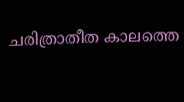ചരിത്രാതീത കാലത്തെ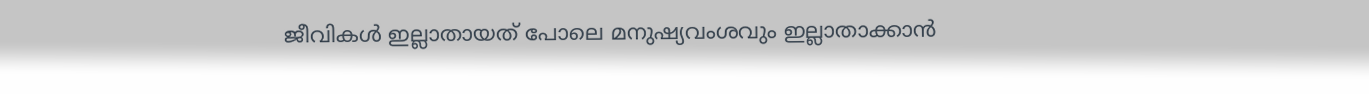ജീവികള്‍ ഇല്ലാതായത് പോലെ മനുഷ്യവംശവും ഇല്ലാതാക്കാന്‍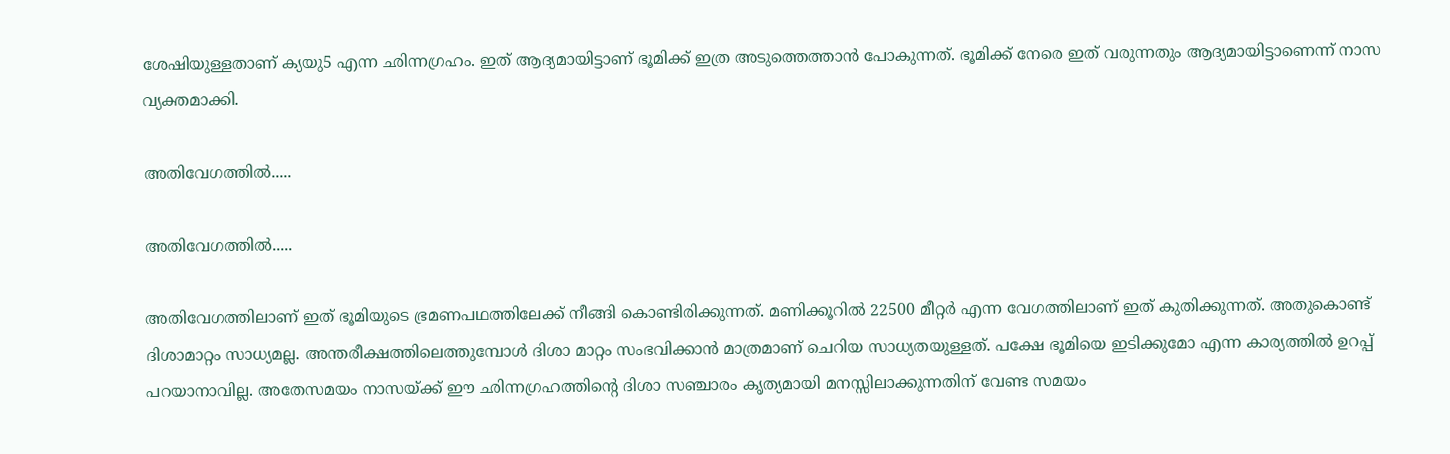ശേഷിയുള്ളതാണ് ക്യയു5 എന്ന ഛിന്നഗ്രഹം. ഇത് ആദ്യമായിട്ടാണ് ഭൂമിക്ക് ഇത്ര അടുത്തെത്താന്‍ പോകുന്നത്. ഭൂമിക്ക് നേരെ ഇത് വരുന്നതും ആദ്യമായിട്ടാണെന്ന് നാസ വ്യക്തമാക്കി.

അതിവേഗത്തില്‍.....

അതിവേഗത്തില്‍.....

അതിവേഗത്തിലാണ് ഇത് ഭൂമിയുടെ ഭ്രമണപഥത്തിലേക്ക് നീങ്ങി കൊണ്ടിരിക്കുന്നത്. മണിക്കൂറില്‍ 22500 മീറ്റര്‍ എന്ന വേഗത്തിലാണ് ഇത് കുതിക്കുന്നത്. അതുകൊണ്ട് ദിശാമാറ്റം സാധ്യമല്ല. അന്തരീക്ഷത്തിലെത്തുമ്പോള്‍ ദിശാ മാറ്റം സംഭവിക്കാന്‍ മാത്രമാണ് ചെറിയ സാധ്യതയുള്ളത്. പക്ഷേ ഭൂമിയെ ഇടിക്കുമോ എന്ന കാര്യത്തില്‍ ഉറപ്പ് പറയാനാവില്ല. അതേസമയം നാസയ്ക്ക് ഈ ഛിന്നഗ്രഹത്തിന്റെ ദിശാ സഞ്ചാരം കൃത്യമായി മനസ്സിലാക്കുന്നതിന് വേണ്ട സമയം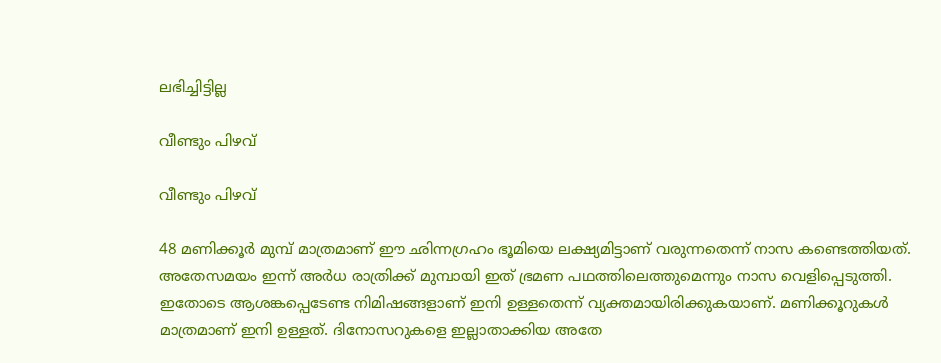ലഭിച്ചിട്ടില്ല

വീണ്ടും പിഴവ്

വീണ്ടും പിഴവ്

48 മണിക്കൂര്‍ മുമ്പ് മാത്രമാണ് ഈ ഛിന്നഗ്രഹം ഭൂമിയെ ലക്ഷ്യമിട്ടാണ് വരുന്നതെന്ന് നാസ കണ്ടെത്തിയത്. അതേസമയം ഇന്ന് അര്‍ധ രാത്രിക്ക് മുമ്പായി ഇത് ഭ്രമണ പഥത്തിലെത്തുമെന്നും നാസ വെളിപ്പെടുത്തി. ഇതോടെ ആശങ്കപ്പെടേണ്ട നിമിഷങ്ങളാണ് ഇനി ഉള്ളതെന്ന് വ്യക്തമായിരിക്കുകയാണ്. മണിക്കൂറുകള്‍ മാത്രമാണ് ഇനി ഉള്ളത്. ദിനോസറുകളെ ഇല്ലാതാക്കിയ അതേ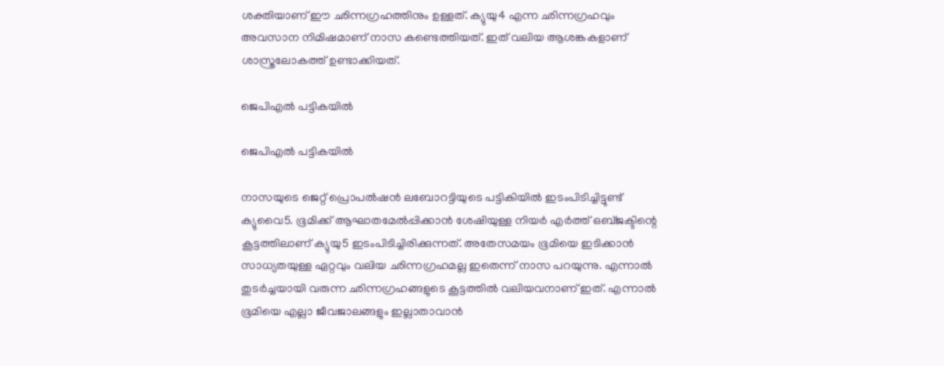ശക്തിയാണ് ഈ ഛിന്നഗ്രഹത്തിനും ഉള്ളത്. ക്യുയു4 എന്ന ഛിന്നഗ്രഹവും അവസാന നിമിഷമാണ് നാസ കണ്ടെത്തിയത്. ഇത് വലിയ ആശങ്കകളാണ് ശാസ്ത്രലോകത്ത് ഉണ്ടാക്കിയത്.

ജെപിഎല്‍ പട്ടികയില്‍

ജെപിഎല്‍ പട്ടികയില്‍

നാസയുടെ ജെറ്റ് പ്രൊപല്‍ഷന്‍ ലബോറട്ടിയുടെ പട്ടികിയില്‍ ഇടംപിടിച്ചിട്ടുണ്ട് ക്യുവൈ5. ഭൂമിക്ക് ആഘാതമേല്‍പ്പിക്കാന്‍ ശേഷിയുള്ള നിയര്‍ എര്‍ത്ത് ഒബ്ജക്ടിന്റെ കൂട്ടത്തിലാണ് ക്യുയു5 ഇടംപിടിച്ചിരിക്കുന്നത്. അതേസമയം ഭൂമിയെ ഇടിക്കാന്‍ സാധ്യതയുള്ള ഏറ്റവും വലിയ ഛിന്നഗ്രഹമല്ല ഇതെന്ന് നാസ പറയുന്നു. എന്നാല്‍ തുടര്‍ച്ചയായി വരുന്ന ഛിന്നഗ്രഹങ്ങളുടെ കൂട്ടത്തില്‍ വലിയവനാണ് ഇത്. എന്നാല്‍ ഭൂമിയെ എല്ലാ ജീവജാലങ്ങളും ഇല്ലാതാവാന്‍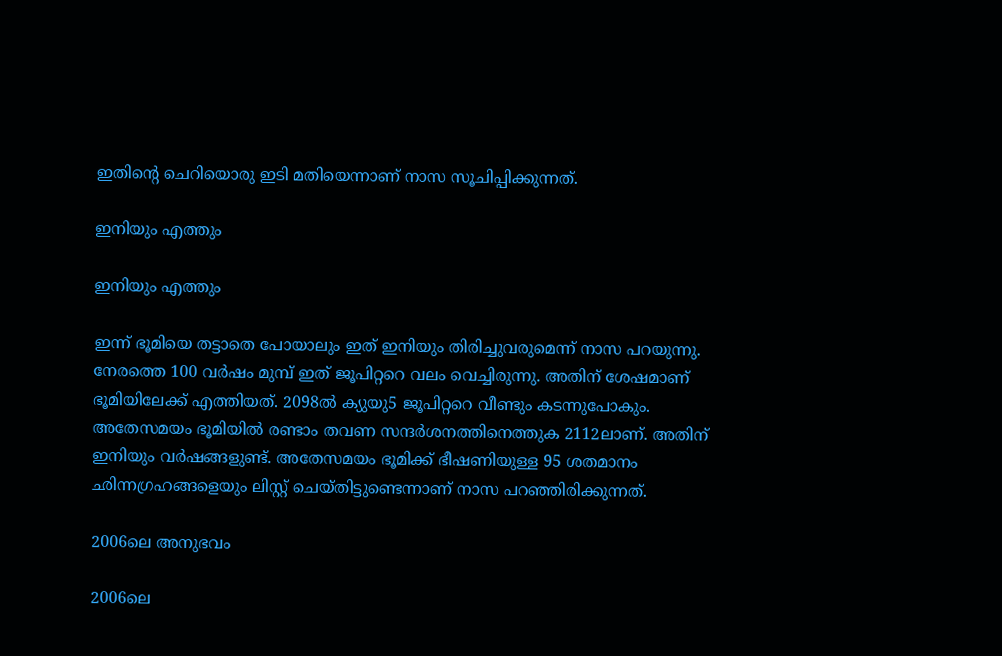ഇതിന്റെ ചെറിയൊരു ഇടി മതിയെന്നാണ് നാസ സൂചിപ്പിക്കുന്നത്.

ഇനിയും എത്തും

ഇനിയും എത്തും

ഇന്ന് ഭൂമിയെ തട്ടാതെ പോയാലും ഇത് ഇനിയും തിരിച്ചുവരുമെന്ന് നാസ പറയുന്നു. നേരത്തെ 100 വര്‍ഷം മുമ്പ് ഇത് ജൂപിറ്ററെ വലം വെച്ചിരുന്നു. അതിന് ശേഷമാണ് ഭൂമിയിലേക്ക് എത്തിയത്. 2098ല്‍ ക്യുയു5 ജൂപിറ്ററെ വീണ്ടും കടന്നുപോകും. അതേസമയം ഭൂമിയില്‍ രണ്ടാം തവണ സന്ദര്‍ശനത്തിനെത്തുക 2112ലാണ്. അതിന് ഇനിയും വര്‍ഷങ്ങളുണ്ട്. അതേസമയം ഭൂമിക്ക് ഭീഷണിയുള്ള 95 ശതമാനം ഛിന്നഗ്രഹങ്ങളെയും ലിസ്റ്റ് ചെയ്തിട്ടുണ്ടെന്നാണ് നാസ പറഞ്ഞിരിക്കുന്നത്.

2006ലെ അനുഭവം

2006ലെ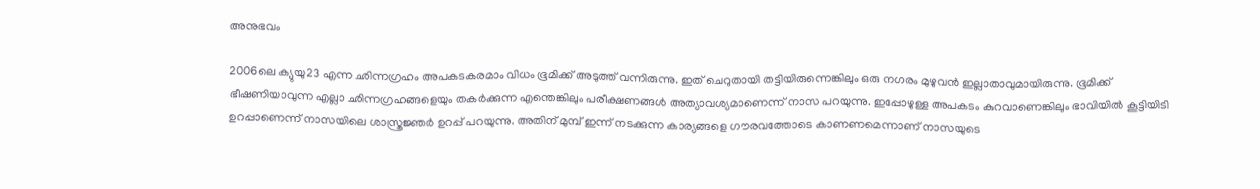അനുഭവം

2006ലെ ക്യുയു23 എന്ന ഛിന്നഗ്രഹം അപകടകരമാം വിധം ഭൂമിക്ക് അടുത്ത് വന്നിരുന്നു. ഇത് ചെറുതായി തട്ടിയിരുന്നെങ്കിലും ഒരു നഗരം മുഴുവന്‍ ഇല്ലാതാവുമായിരുന്നു. ഭൂമിക്ക് ഭീഷണിയാവുന്ന എല്ലാ ഛിന്നഗ്രഹങ്ങളെയും തകര്‍ക്കുന്ന എന്തെങ്കിലും പരീക്ഷണങ്ങള്‍ അത്യാവശ്യമാണെന്ന് നാസ പറയുന്നു. ഇപ്പോഴുള്ള അപകടം കുറവാണെങ്കിലും ഭാവിയില്‍ കൂട്ടിയിടി ഉറപ്പാണെന്ന് നാസയിലെ ശാസ്ത്രജ്ഞര്‍ ഉറപ്പ് പറയുന്നു. അതിന് മുമ്പ് ഇന്ന് നടക്കുന്ന കാര്യങ്ങളെ ഗൗരവത്തോടെ കാണണമെന്നാണ് നാസയുടെ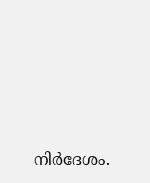നിര്‍ദേശം.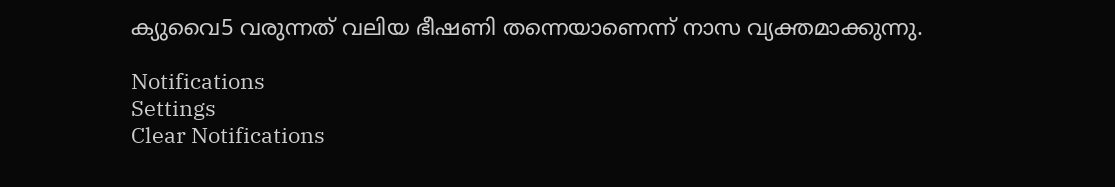ക്യുവൈ5 വരുന്നത് വലിയ ഭീഷണി തന്നെയാണെന്ന് നാസ വ്യക്തമാക്കുന്നു.

Notifications
Settings
Clear Notifications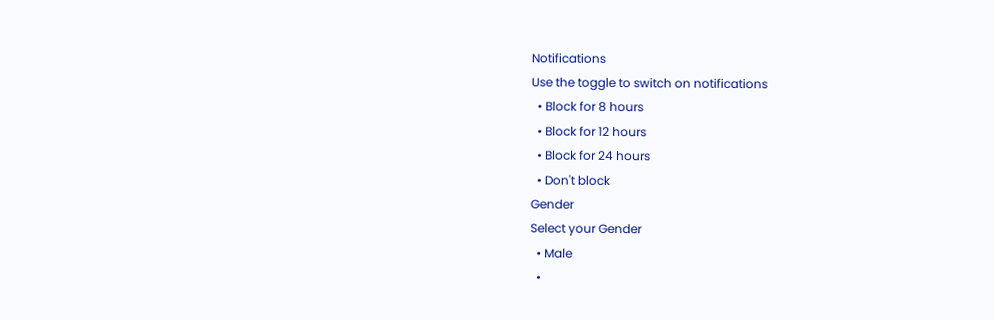Notifications
Use the toggle to switch on notifications
  • Block for 8 hours
  • Block for 12 hours
  • Block for 24 hours
  • Don't block
Gender
Select your Gender
  • Male
  •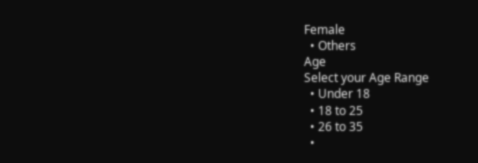Female
  • Others
Age
Select your Age Range
  • Under 18
  • 18 to 25
  • 26 to 35
  •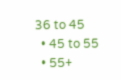36 to 45
  • 45 to 55
  • 55+